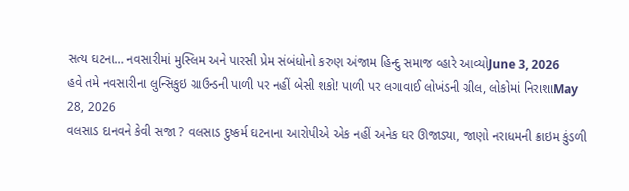સત્ય ઘટના… નવસારીમાં મુસ્લિમ અને પારસી પ્રેમ સંબંધોનો કરુણ અંજામ હિન્દુ સમાજ વ્હારે આવ્યોJune 3, 2026
હવે તમે નવસારીના લુન્સિકુઇ ગ્રાઉન્ડની પાળી પર નહીં બેસી શકો! પાળી પર લગાવાઈ લોખંડની ગ્રીલ, લોકોમાં નિરાશાMay 28, 2026
વલસાડ દાનવને કેવી સજા ? વલસાડ દુષ્કર્મ ઘટનાના આરોપીએ એક નહીં અનેક ઘર ઊજાડ્યા, જાણો નરાધમની ક્રાઇમ કુંડળી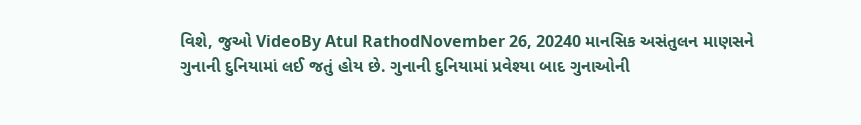વિશે, જુઓ VideoBy Atul RathodNovember 26, 20240 માનસિક અસંતુલન માણસને ગુનાની દુનિયામાં લઈ જતું હોય છે. ગુનાની દુનિયામાં પ્રવેશ્યા બાદ ગુનાઓની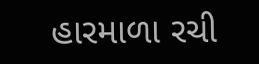હારમાળા રચી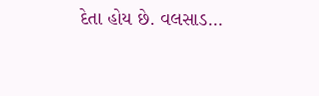દેતા હોય છે. વલસાડ…